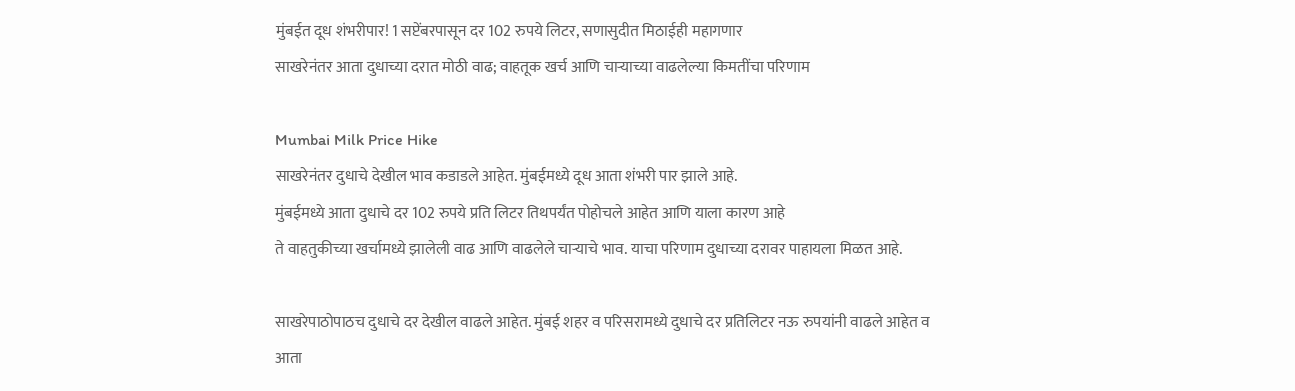मुंबईत दूध शंभरीपार! 1 सप्टेंबरपासून दर 102 रुपये लिटर, सणासुदीत मिठाईही महागणार
साखरेनंतर आता दुधाच्या दरात मोठी वाढ; वाहतूक खर्च आणि चाऱ्याच्या वाढलेल्या किमतींचा परिणाम

Mumbai Milk Price Hike
साखरेनंतर दुधाचे देखील भाव कडाडले आहेत. मुंबईमध्ये दूध आता शंभरी पार झाले आहे.
मुंबईमध्ये आता दुधाचे दर 102 रुपये प्रति लिटर तिथपर्यंत पोहोचले आहेत आणि याला कारण आहे
ते वाहतुकीच्या खर्चामध्ये झालेली वाढ आणि वाढलेले चाऱ्याचे भाव. याचा परिणाम दुधाच्या दरावर पाहायला मिळत आहे.

साखरेपाठोपाठच दुधाचे दर देखील वाढले आहेत. मुंबई शहर व परिसरामध्ये दुधाचे दर प्रतिलिटर नऊ रुपयांनी वाढले आहेत व
आता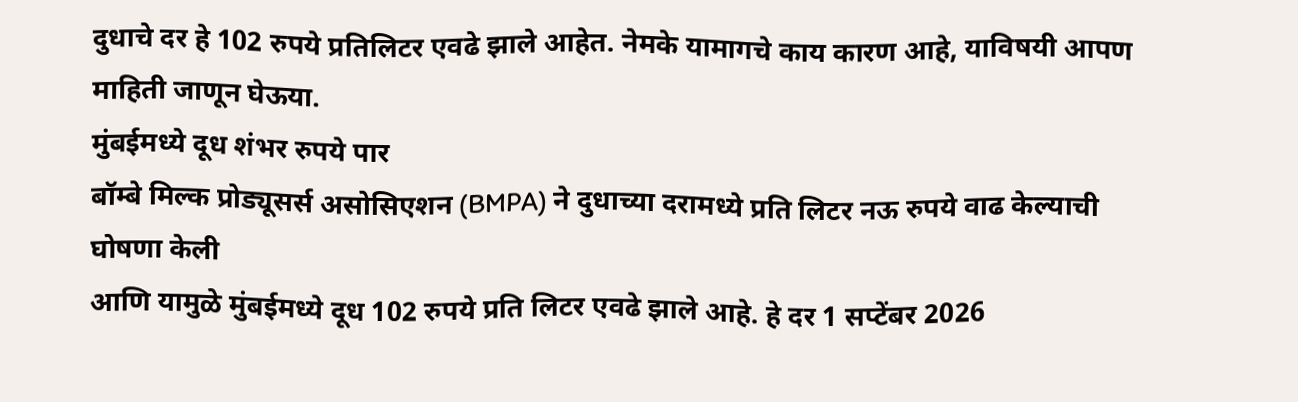दुधाचे दर हे 102 रुपये प्रतिलिटर एवढे झाले आहेत. नेमके यामागचे काय कारण आहे, याविषयी आपण माहिती जाणून घेऊया.
मुंबईमध्ये दूध शंभर रुपये पार
बॉम्बे मिल्क प्रोड्यूसर्स असोसिएशन (BMPA) ने दुधाच्या दरामध्ये प्रति लिटर नऊ रुपये वाढ केल्याची घोषणा केली
आणि यामुळे मुंबईमध्ये दूध 102 रुपये प्रति लिटर एवढे झाले आहे. हे दर 1 सप्टेंबर 2026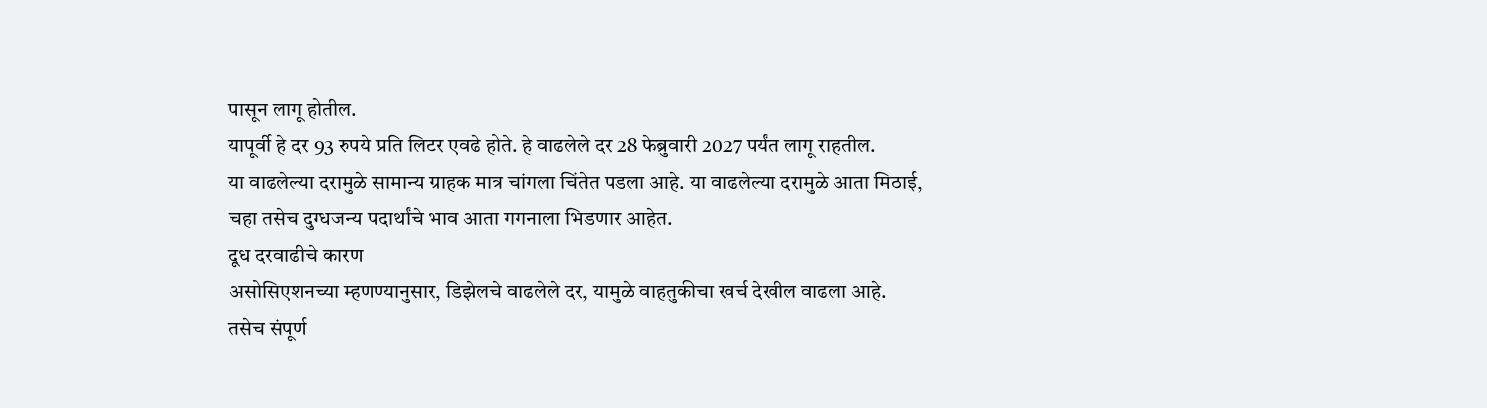पासून लागू होतील.
यापूर्वी हे दर 93 रुपये प्रति लिटर एवढे होते. हे वाढलेले दर 28 फेब्रुवारी 2027 पर्यंत लागू राहतील.
या वाढलेल्या दरामुळे सामान्य ग्राहक मात्र चांगला चिंतेत पडला आहे. या वाढलेल्या दरामुळे आता मिठाई,
चहा तसेच दुग्धजन्य पदार्थांचे भाव आता गगनाला भिडणार आहेत.
दूध दरवाढीचे कारण
असोसिएशनच्या म्हणण्यानुसार, डिझेलचे वाढलेले दर, यामुळे वाहतुकीचा खर्च देखील वाढला आहे.
तसेच संपूर्ण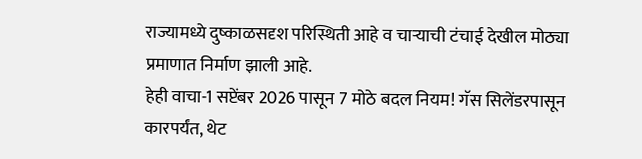राज्यामध्ये दुष्काळसदृश परिस्थिती आहे व चाऱ्याची टंचाई देखील मोठ्या प्रमाणात निर्माण झाली आहे.
हेही वाचा-1 सप्टेंबर 2026 पासून 7 मोठे बदल नियम! गॅस सिलेंडरपासून कारपर्यंत, थेट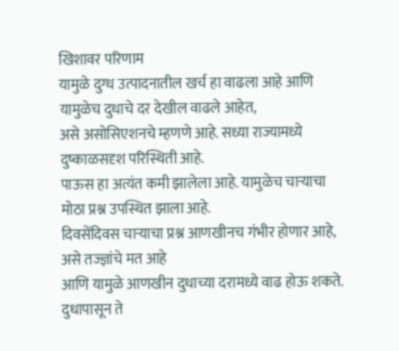खिशावर परिणाम
यामुळे दुग्ध उत्पादनातील खर्च हा वाढला आहे आणि यामुळेच दुधाचे दर देखील वाढले आहेत,
असे असोसिएशनचे म्हणणे आहे. सध्या राज्यामध्ये दुष्काळसदृश परिस्थिती आहे.
पाऊस हा अत्यंत कमी झालेला आहे. यामुळेच चाऱ्याचा मोठा प्रश्न उपस्थित झाला आहे.
दिवसेंदिवस चाऱ्याचा प्रश्न आणखीनच गंभीर होणार आहे, असे तज्ज्ञांचे मत आहे
आणि यामुळे आणखीन दुधाच्या दरामध्ये वाढ होऊ शकते.
दुधापासून ते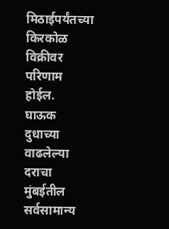मिठाईपर्यंतच्या किरकोळ विक्रीवर परिणाम होईल.
घाऊक दुधाच्या वाढलेल्या दराचा मुंबईतील सर्वसामान्य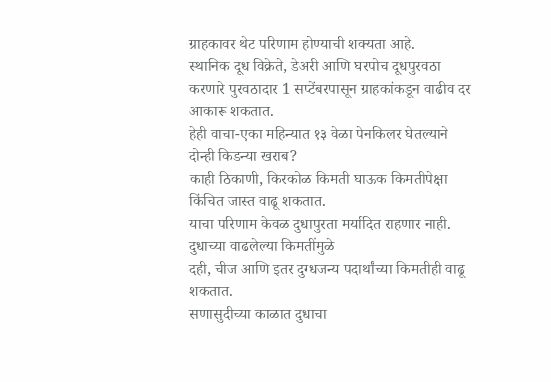ग्राहकावर थेट परिणाम होण्याची शक्यता आहे.
स्थानिक दूध विक्रेते, डेअरी आणि घरपोच दूधपुरवठा करणारे पुरवठादार 1 सप्टेंबरपासून ग्राहकांकडून वाढीव दर आकारू शकतात.
हेही वाचा-एका महिन्यात १३ वेळा पेनकिलर घेतल्याने दोन्ही किडन्या खराब?
काही ठिकाणी, किरकोळ किमती घाऊक किमतीपेक्षा किंचित जास्त वाढू शकतात.
याचा परिणाम केवळ दुधापुरता मर्यादित राहणार नाही. दुधाच्या वाढलेल्या किमतींमुळे
दही, चीज आणि इतर दुग्धजन्य पदार्थांच्या किमतीही वाढू शकतात.
सणासुदीच्या काळात दुधाचा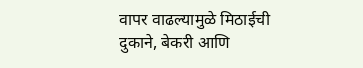वापर वाढल्यामुळे मिठाईची दुकाने, बेकरी आणि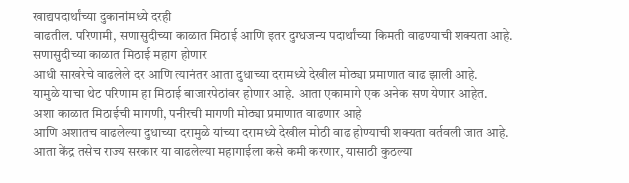खाद्यपदार्थांच्या दुकानांमध्ये दरही
वाढतील. परिणामी, सणासुदीच्या काळात मिठाई आणि इतर दुग्धजन्य पदार्थांच्या किमती वाढण्याची शक्यता आहे.
सणासुदीच्या काळात मिठाई महाग होणार
आधी साखरेचे वाढलेले दर आणि त्यानंतर आता दुधाच्या दरामध्ये देखील मोठ्या प्रमाणात वाढ झाली आहे.
यामुळे याचा थेट परिणाम हा मिठाई बाजारपेठांवर होणार आहे. आता एकामागे एक अनेक सण येणार आहेत.
अशा काळात मिठाईची मागणी, पनीरची मागणी मोठ्या प्रमाणात वाढणार आहे
आणि अशातच वाढलेल्या दुधाच्या दरामुळे यांच्या दरामध्ये देखील मोठी वाढ होण्याची शक्यता वर्तवली जात आहे.
आता केंद्र तसेच राज्य सरकार या वाढलेल्या महागाईला कसे कमी करणार, यासाठी कुठल्या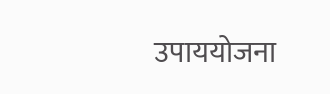उपाययोजना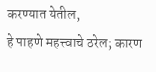करण्यात येतील,
हे पाहणे महत्त्वाचे ठरेल; कारण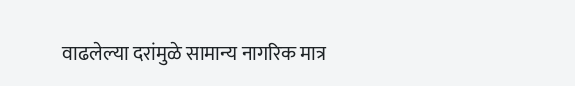वाढलेल्या दरांमुळे सामान्य नागरिक मात्र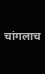चांगलाच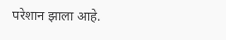परेशान झाला आहे.